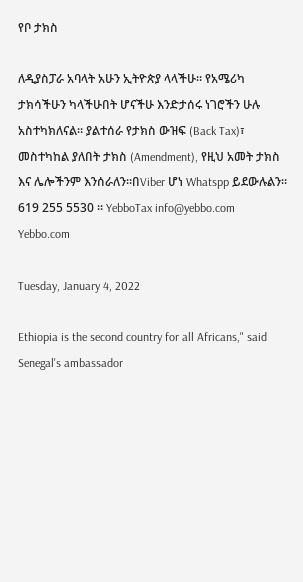የቦ ታክስ

ለዲያስፓራ አባላት አሁን ኢትዮጵያ ላላችሁ። የአሜሪካ ታክሳችሁን ካላችሁበት ሆናችሁ እንድታሰሩ ነገሮችን ሁሉ አስተካክለናል። ያልተሰራ የታክስ ውዝፍ (Back Tax)፣ መስተካከል ያለበት ታክስ (Amendment), የዚህ አመት ታክስ እና ሌሎችንም እንሰራለን።በViber ሆነ Whatspp ይደውሉልን። 619 255 5530 ። YebboTax info@yebbo.com Yebbo.com

Tuesday, January 4, 2022

Ethiopia is the second country for all Africans," said Senegal's ambassador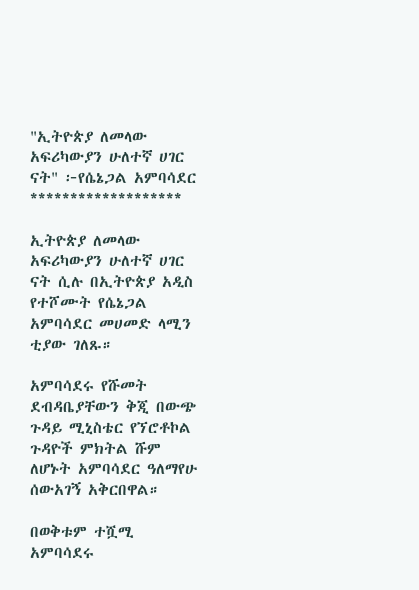"ኢትዮጵያ ለመላው አፍሪካውያን ሁለተኛ ሀገር ናት" ፦የሴኔጋል አምባሳደር
*******************

ኢትዮጵያ ለመላው አፍሪካውያን ሁለተኛ ሀገር ናት ሲሉ በኢትዮጵያ አዲስ የተሾሙት የሴኔጋል አምባሳደር መሀመድ ላሚን ቲያው ገለጹ።

አምባሳደሩ የሹመት ደብዳቤያቸውን ቅጂ በውጭ ጉዳይ ሚኒስቴር የኘሮቶኮል ጉዳዮች ምክትል ሹም ለሆኑት አምባሳደር ዓለማየሁ ሰውአገኝ አቅርበዋል።

በወቅቱም ተሿሚ አምባሳደሩ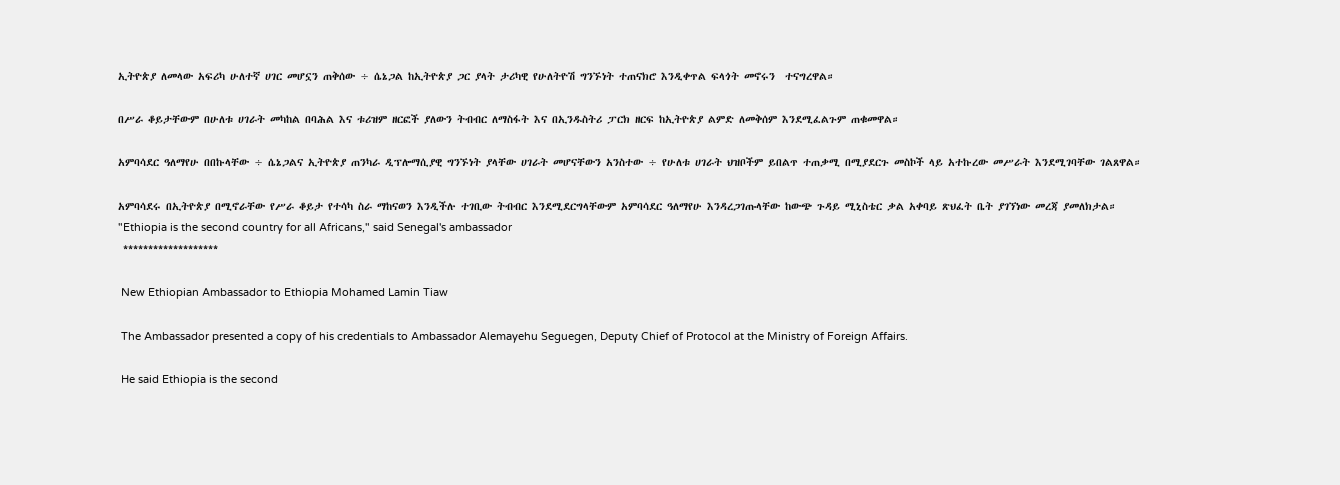ኢትዮጵያ ለመላው አፍሪካ ሁለተኛ ሀገር መሆኗን ጠቅሰው ÷ ሴኔጋል ከኢትዮጵያ ጋር ያላት ታሪካዊ የሁለትዮሽ ግንኙነት ተጠናክሮ እንዲቀጥል ፍላጎት መኖሩን  ተናግረዋል።

በሥራ ቆይታቸውም በሁለቱ ሀገራት መካከል በባሕል እና ቱሪዝም ዘርፎች ያለውን ትብብር ለማስፋት እና በኢንዱስትሪ ፓርክ ዘርፍ ከኢትዮጵያ ልምድ ለመቅሰም እንደሚፈልጉም ጠቁመዋል።

አምባሳደር ዓለማየሁ በበኩላቸው ÷ ሴኔጋልና ኢትዮጵያ ጠንካራ ዲፕሎማሲያዊ ግንኙነት ያላቸው ሀገራት መሆናቸውን አንስተው ÷ የሁለቱ ሀገራት ህዝቦችም ይበልጥ ተጠቃሚ በሚያደርጉ መስኮች ላይ አተኩረው መሥራት እንደሚገባቸው ገልጸዋል።

አምባሳደሩ በኢትዮጵያ በሚኖራቸው የሥራ ቆይታ የተሳካ ስራ ማከናወን እንዲችሉ ተገቢው ትብብር እንደሚደርግላቸውም አምባሳደር ዓለማየሁ እንዳረጋገጡላቸው ከውጭ ጉዳይ ሚኒስቴር ቃል አቀባይ ጽህፈት ቤት ያገኘነው መረጃ ያመለክታል።
"Ethiopia is the second country for all Africans," said Senegal's ambassador
 *******************

 New Ethiopian Ambassador to Ethiopia Mohamed Lamin Tiaw

 The Ambassador presented a copy of his credentials to Ambassador Alemayehu Seguegen, Deputy Chief of Protocol at the Ministry of Foreign Affairs.

 He said Ethiopia is the second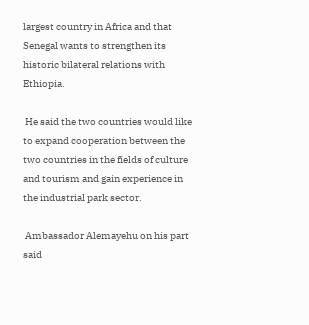largest country in Africa and that Senegal wants to strengthen its historic bilateral relations with Ethiopia.

 He said the two countries would like to expand cooperation between the two countries in the fields of culture and tourism and gain experience in the industrial park sector.

 Ambassador Alemayehu on his part said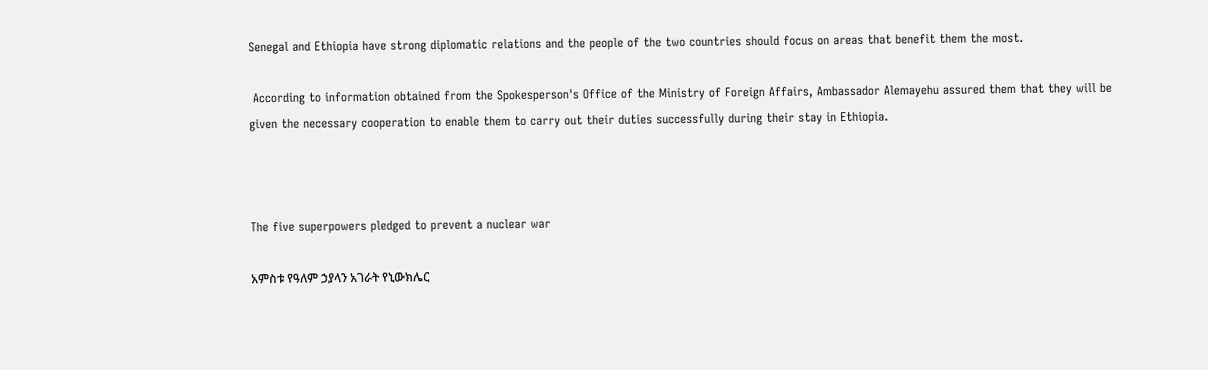Senegal and Ethiopia have strong diplomatic relations and the people of the two countries should focus on areas that benefit them the most.

 According to information obtained from the Spokesperson's Office of the Ministry of Foreign Affairs, Ambassador Alemayehu assured them that they will be given the necessary cooperation to enable them to carry out their duties successfully during their stay in Ethiopia.



The five superpowers pledged to prevent a nuclear war

አምስቱ የዓለም ኃያላን አገራት የኒውክሌር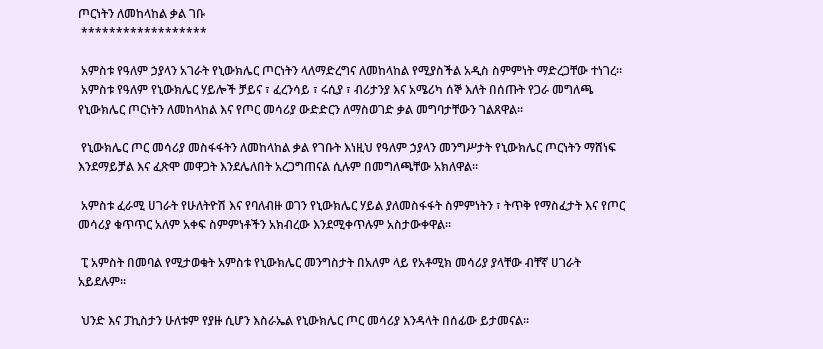ጦርነትን ለመከላከል ቃል ገቡ
 ******************

 አምስቱ የዓለም ኃያላን አገራት የኒውክሌር ጦርነትን ላለማድረግና ለመከላከል የሚያስችል አዲስ ስምምነት ማድረጋቸው ተነገረ።
 አምስቱ የዓለም የኒውክሌር ሃይሎች ቻይና ፣ ፈረንሳይ ፣ ሩሲያ ፣ ብሪታንያ እና አሜሪካ ሰኞ እለት በሰጡት የጋራ መግለጫ የኒውክሌር ጦርነትን ለመከላከል እና የጦር መሳሪያ ውድድርን ለማስወገድ ቃል መግባታቸውን ገልጸዋል።

 የኒውክሌር ጦር መሳሪያ መስፋፋትን ለመከላከል ቃል የገቡት እነዚህ የዓለም ኃያላን መንግሥታት የኒውክሌር ጦርነትን ማሸነፍ እንደማይቻል እና ፈጽሞ መዋጋት እንደሌለበት አረጋግጠናል ሲሉም በመግለጫቸው አክለዋል።

 አምስቱ ፈራሚ ሀገራት የሁለትዮሽ እና የባለብዙ ወገን የኒውክሌር ሃይል ያለመስፋፋት ስምምነትን ፣ ትጥቅ የማስፈታት እና የጦር መሳሪያ ቁጥጥር አለም አቀፍ ስምምነቶችን አክብረው እንደሚቀጥሉም አስታውቀዋል።

 ፒ አምስት በመባል የሚታወቁት አምስቱ የኒውክሌር መንግስታት በአለም ላይ የአቶሚክ መሳሪያ ያላቸው ብቸኛ ሀገራት አይደሉም።

 ህንድ እና ፓኪስታን ሁለቱም የያዙ ሲሆን እስራኤል የኒውክሌር ጦር መሳሪያ እንዳላት በሰፊው ይታመናል።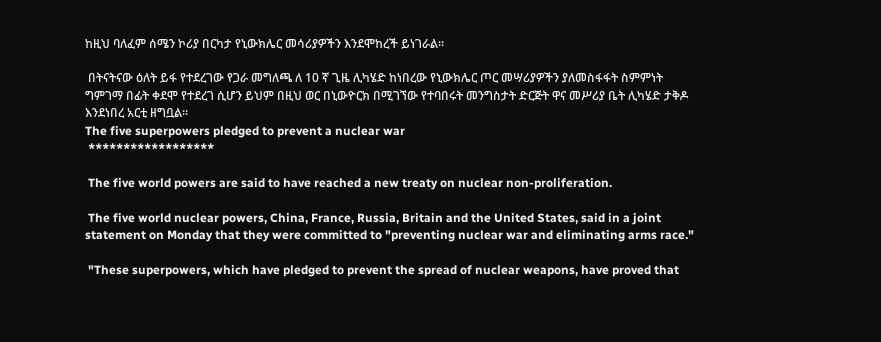ከዚህ ባለፈም ሰሜን ኮሪያ በርካታ የኒውክሌር መሳሪያዎችን እንደሞከረች ይነገራል።

 በትናትናው ዕለት ይፋ የተደረገው የጋራ መግለጫ ለ 10 ኛ ጊዜ ሊካሄድ ከነበረው የኒውክሌር ጦር መሣሪያዎችን ያለመስፋፋት ስምምነት ግምገማ በፊት ቀደሞ የተደረገ ሲሆን ይህም በዚህ ወር በኒውዮርክ በሚገኘው የተባበሩት መንግስታት ድርጅት ዋና መሥሪያ ቤት ሊካሄድ ታቅዶ እንደነበረ አርቲ ዘግቧል።
The five superpowers pledged to prevent a nuclear war
 ******************

 The five world powers are said to have reached a new treaty on nuclear non-proliferation.

 The five world nuclear powers, China, France, Russia, Britain and the United States, said in a joint statement on Monday that they were committed to "preventing nuclear war and eliminating arms race."

 "These superpowers, which have pledged to prevent the spread of nuclear weapons, have proved that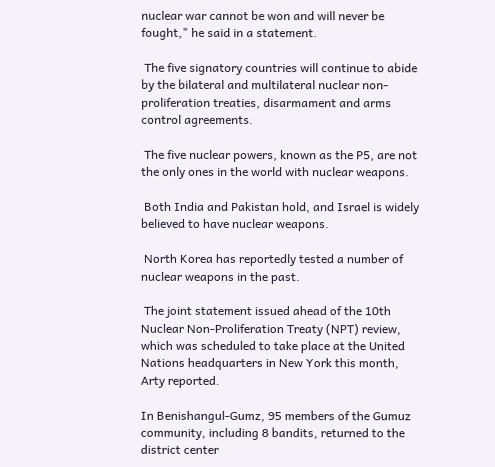nuclear war cannot be won and will never be fought," he said in a statement.

 The five signatory countries will continue to abide by the bilateral and multilateral nuclear non-proliferation treaties, disarmament and arms control agreements.

 The five nuclear powers, known as the P5, are not the only ones in the world with nuclear weapons.

 Both India and Pakistan hold, and Israel is widely believed to have nuclear weapons.

 North Korea has reportedly tested a number of nuclear weapons in the past.

 The joint statement issued ahead of the 10th Nuclear Non-Proliferation Treaty (NPT) review, which was scheduled to take place at the United Nations headquarters in New York this month, Arty reported.

In Benishangul-Gumz, 95 members of the Gumuz community, including 8 bandits, returned to the district center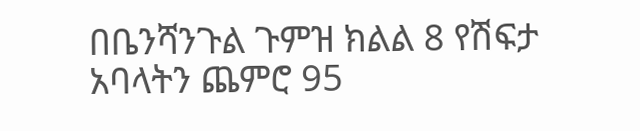በቤንሻንጉል ጉምዝ ክልል 8 የሽፍታ አባላትን ጨምሮ 95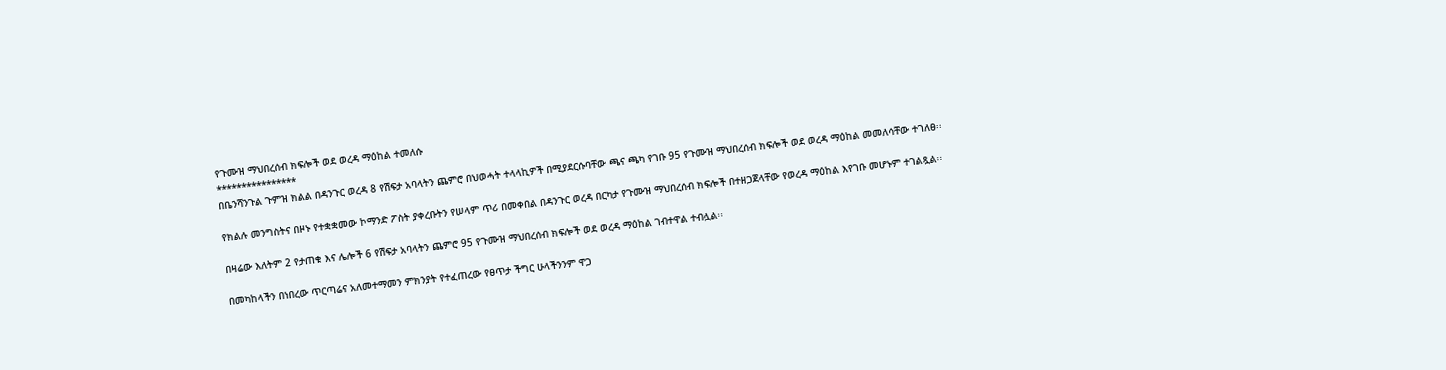የጉሙዝ ማህበረሰብ ክፍሎች ወደ ወረዳ ማዕከል ተመለሱ
****************
በቤንሻንጉል ጉምዝ ክልል በዳንጉር ወረዳ 8 የሽፍታ አባላትን ጨምሮ በህወሓት ተላላኪዎች በሚያደርሱባቸው ጫና ጫካ የገቡ 95 የጉሙዝ ማህበረሰብ ክፍሎች ወደ ወረዳ ማዕከል መመለሳቸው ተገለፀ፡፡

የክልሉ መንግስትና በዞኑ የተቋቋመው ኮማንድ ፖስት ያቀረቡትን የሠላም ጥሪ በመቀበል በዳንጉር ወረዳ በርካታ የጉሙዝ ማህበረሰብ ክፍሎች በተዘጋጀላቸው የወረዳ ማዕከል እየገቡ መሆኑም ተገልጿል፡፡

በዛሬው እለትም 2 የታጠቁ እና ሌሎች 6 የሽፍታ አባላትን ጨምሮ 95 የጉሙዝ ማህበረሰብ ክፍሎች ወደ ወረዳ ማዕከል ገብተዋል ተብሏል፡፡

በመካከላችን በነበረው ጥርጣሬና አለመተማመን ምክንያት የተፈጠረው የፀጥታ ችግር ሁላችንንም ዋጋ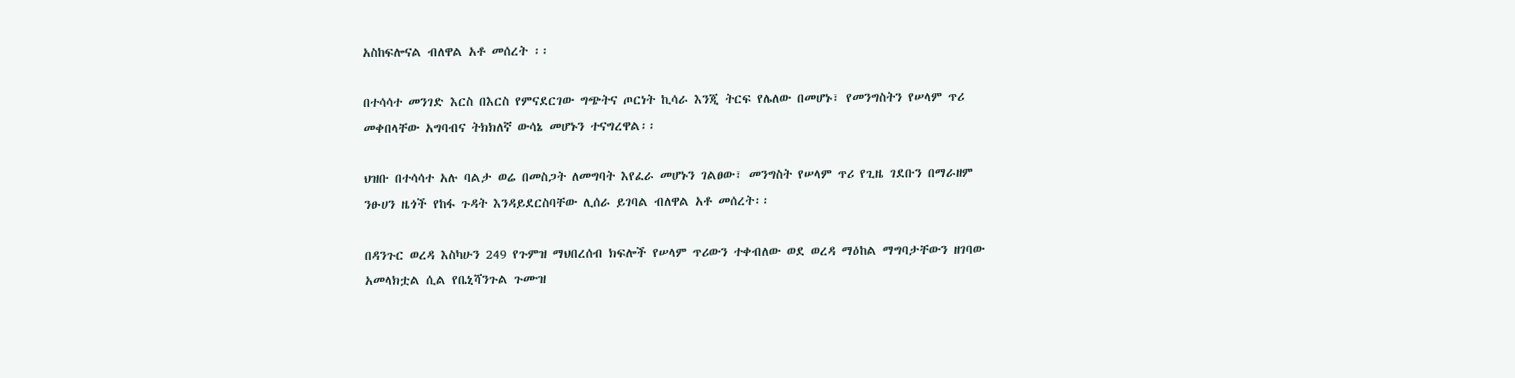አስከፍሎናል ብለዋል አቶ መሰረት ፡፡

በተሳሳተ መንገድ እርስ በእርስ የምናደርገው ግጭትና ጦርነት ኪሳራ እንጂ ትርፍ የሌለው በመሆኑ፣ የመንግስትን የሠላም ጥሪ መቀበላቸው አግባብና ትክክለኛ ውሳኔ መሆኑን ተናግረዋል፡፡

ህዝቡ በተሳሳተ አሉ ባልታ ወሬ በመስጋት ለመግባት እየፈራ መሆኑን ገልፀው፣ መንግስት የሠላም ጥሪ የጊዜ ገደቡን በማራዘም ንፁሀን ዜጎች የከፋ ጉዳት እንዳይደርስባቸው ሊሰራ ይገባል ብለዋል አቶ መሰረት፡፡

በዳንጉር ወረዳ እስካሁን 249 የጉምዝ ማህበረሰብ ክፍሎች የሠላም ጥሪውን ተቀብለው ወደ ወረዳ ማዕከል ማግባታቸውን ዘገባው አመላክቷል ሲል የቤኒሻንጉል ጉሙዝ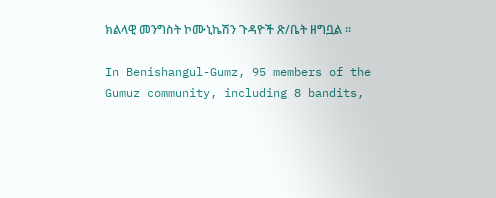ክልላዊ መንግስት ኮሙኒኬሽን ጉዳዮች ጽ/ቤት ዘግቧል ፡፡

In Benishangul-Gumz, 95 members of the Gumuz community, including 8 bandits,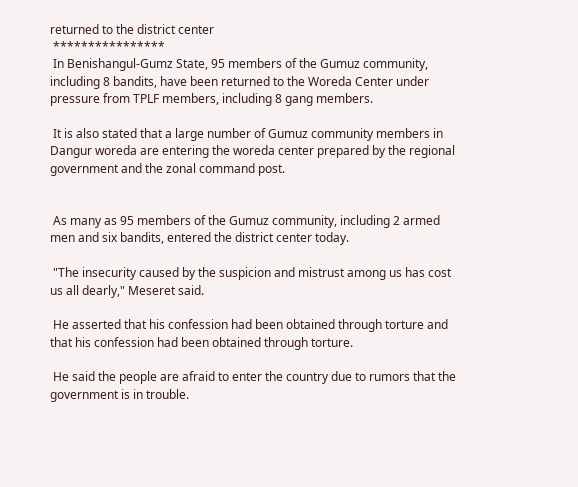returned to the district center
 ****************
 In Benishangul-Gumz State, 95 members of the Gumuz community, including 8 bandits, have been returned to the Woreda Center under pressure from TPLF members, including 8 gang members.

 It is also stated that a large number of Gumuz community members in Dangur woreda are entering the woreda center prepared by the regional government and the zonal command post.


 As many as 95 members of the Gumuz community, including 2 armed men and six bandits, entered the district center today.

 "The insecurity caused by the suspicion and mistrust among us has cost us all dearly," Meseret said.

 He asserted that his confession had been obtained through torture and that his confession had been obtained through torture.

 He said the people are afraid to enter the country due to rumors that the government is in trouble.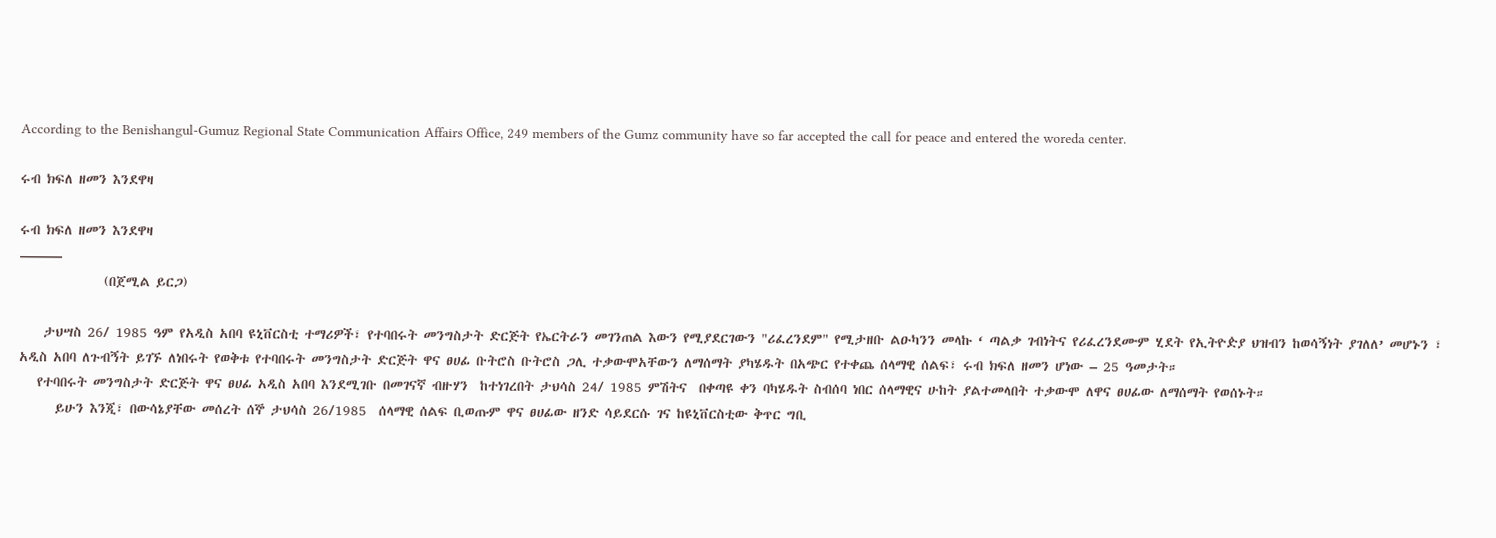According to the Benishangul-Gumuz Regional State Communication Affairs Office, 249 members of the Gumz community have so far accepted the call for peace and entered the woreda center.

ሩብ ክፍለ ዘመን እንደዋዛ

ሩብ ክፍለ ዘመን እንደዋዛ
———
              (በጀሚል ይርጋ)

    ታህሣስ 26/ 1985 ዓም የአዲስ አበባ ዩኒቨርስቲ ተማሪዎች፣ የተባበሩት መንግስታት ድርጅት የኤርትራን መገንጠል እውን የሚያደርገውን "ሪፈረንደም" የሚታዘቡ ልዑካንን መላኩ ‘ ጣልቃ ገብነትና የሪፈረንደሙም ሂደት የኢትዮዽያ ህዝብን ከወሳኝነት ያገለለ’ መሆኑን ፣ አዲስ አበባ ለጉብኝት ይገኙ ለነበሩት የወቅቱ የተባበሩት መንግስታት ድርጅት ዋና ፀሀፊ ቡትሮስ ቡትሮስ ጋሊ ተቃውሞአቸውን ለማሰማት ያካሄዱት በአጭር የተቀጨ ሰላማዊ ሰልፍ፣ ሩብ ክፍለ ዘመን ሆነው – 25 ዓመታት።
   የተባበሩት መንግስታት ድርጅት ዋና ፀሀፊ አዲስ አበባ እንደሚገቡ በመገናኛ ብዙሃን  ከተነገረበት ታህሳስ 24/ 1985 ምሽትና  በቀጣዩ ቀን ባካሄዱት ስብሰባ ነበር ሰላማዊና ሁከት ያልተመላበት ተቃውሞ ለዋና ፀሀፊው ለማሰማት የወሰኑት።
      ይሁን እንጂ፣ በውሳኔያቸው መሰረት ሰኞ ታህሳስ 26/1985  ሰላማዊ ሰልፍ ቢወጡም ዋና ፀሀፊው ዘንድ ሳይደርሱ ገና ከዩኒቨርስቲው ቅጥር ግቢ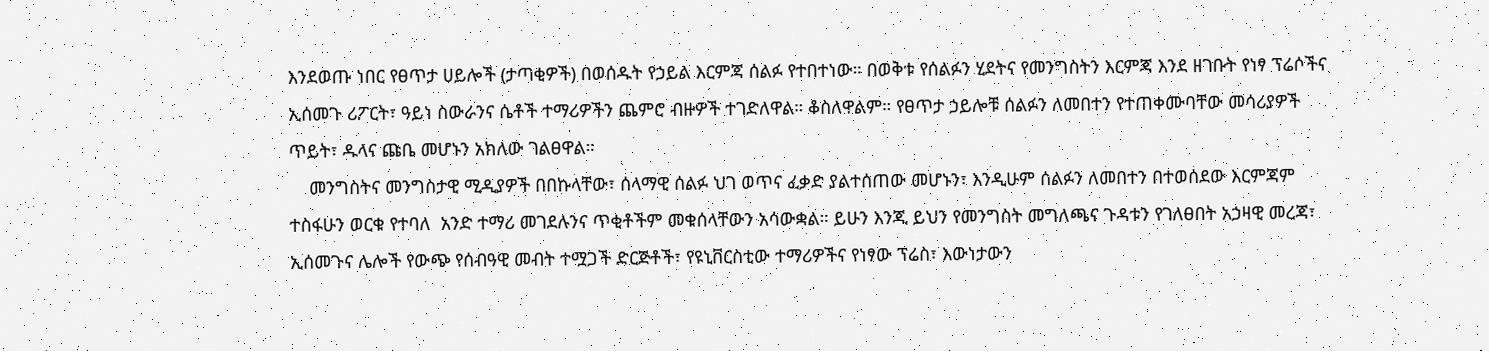እንደወጡ ነበር የፀጥታ ሀይሎች (ታጣቂዎች) በወሰዱት የኃይል እርምጃ ሰልፉ የተበተነው። በወቅቱ የሰልፉን ሂደትና የመንግስትን እርምጃ እንደ ዘገቡት የነፃ ፕሬሶችና ኢሰመጉ ሪፖርት፣ ዓይነ ስውራንና ሴቶች ተማሪዎችን ጨምሮ ብዙዎች ተገድለዋል። ቆስለዋልም። የፀጥታ ኃይሎቹ ሰልፉን ለመበተን የተጠቀሙባቸው መሳሪያዎች ጥይት፣ ዱላና ጩቤ መሆኑን አክለው ገልፀዋል።
    መንግስትና መንግስታዊ ሚዲያዎች በበኩላቸው፣ ሰላማዊ ሰልፉ ህገ ወጥና ፈቃድ ያልተሰጠው መሆኑን፣ እንዲሁም ሰልፉን ለመበተን በተወሰደው እርምጃም ተስፋሁን ወርቁ የተባለ  አንድ ተማሪ መገደሉንና ጥቂቶችም መቁሰላቸውን አሳውቋል። ይሁን እንጂ ይህን የመንግስት መግለጫና ጉዳቱን የገለፀበት አኃዛዊ መረጃ፣ ኢሰመጉና ሌሎች የውጭ የሰብዓዊ መብት ተሟጋች ድርጅቶች፣ የዩኒቨርስቲው ተማሪዎችና የነፃው ፕሬስ፣ እውነታውን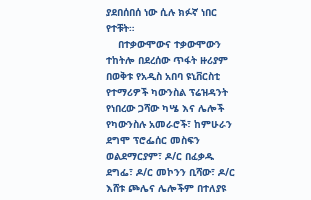ያደበሰበሰ ነው ሲሉ ክፉኛ ነበር የተቹት።
    በተቃውሞውና ተቃውሞውን ተከትሎ በደረሰው ጥፋት ዙሪያም በወቅቱ የአዲስ አበባ ዩኒቨርስቲ የተማሪዎች ካውንስል ፕሬዝዳንት የነበረው ጋሻው ካሤ እና ሌሎች የካውንስሉ አመራሮች፣ ከምሁራን ደግሞ ፕሮፌሰር መስፍን ወልደማርያም፣ ዶ/ር በፈቃዱ ደግፌ፣ ዶ/ር መኮንን ቢሻው፣ ዶ/ር እሸቱ ጮሌና ሌሎችም በተለያዩ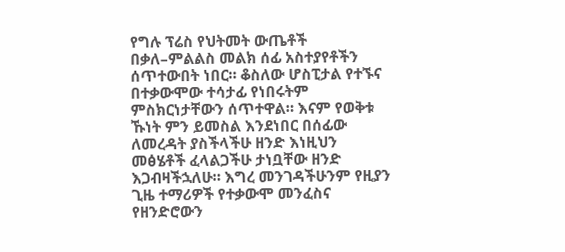የግሉ ፕሬስ የህትመት ውጤቶች በቃለ–ምልልስ መልክ ሰፊ አስተያየቶችን ሰጥተውበት ነበር። ቆስለው ሆስፒታል የተኙና በተቃውሞው ተሳታፊ የነበሩትም ምስክርነታቸውን ሰጥተዋል። እናም የወቅቱ ኹነት ምን ይመስል እንደነበር በሰፊው ለመረዳት ያስችላችሁ ዘንድ እነዚህን መፅሄቶች ፈላልጋችሁ ታነቧቸው ዘንድ እጋብዛችኋለሁ። እግረ መንገዳችሁንም የዚያን ጊዜ ተማሪዎች የተቃውሞ መንፈስና የዘንድሮውን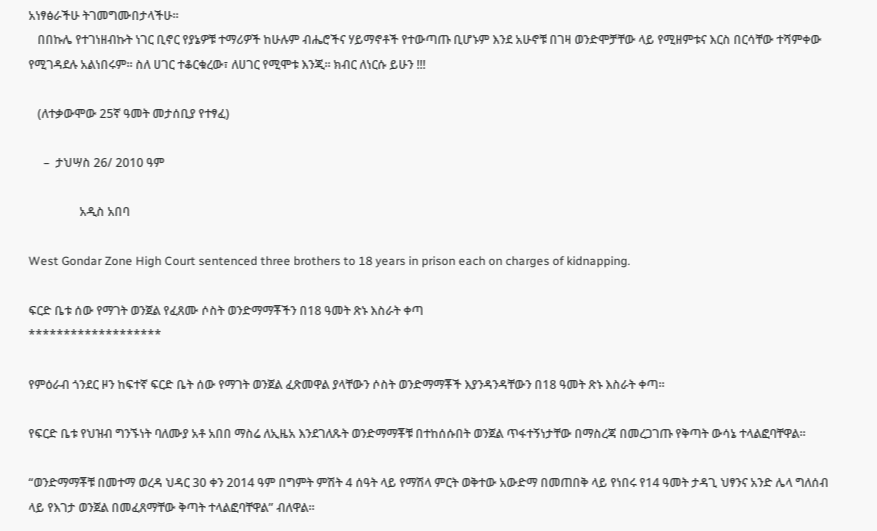አነፃፅራችሁ ትገመግሙበታላችሁ።
   በበኩሌ የተገነዘብኩት ነገር ቢኖር የያኔዎቹ ተማሪዎች ከሁሉም ብሔሮችና ሃይማኖቶች የተውጣጡ ቢሆኑም እንደ አሁኖቹ በገዛ ወንድሞቻቸው ላይ የሚዘምቱና እርስ በርሳቸው ተሻምቀው የሚገዳደሉ አልነበሩም። ስለ ሀገር ተቆርቁረው፣ ለሀገር የሚሞቱ እንጂ። ክብር ለነርሱ ይሁን !!!

   (ለተቃውሞው 25ኛ ዓመት መታሰቢያ የተፃፈ)

     –  ታህሣስ 26/ 2010 ዓም

                 አዲስ አበባ

West Gondar Zone High Court sentenced three brothers to 18 years in prison each on charges of kidnapping.

ፍርድ ቤቱ ሰው የማገት ወንጀል የፈጸሙ ሶስት ወንድማማቾችን በ18 ዓመት ጽኑ እስራት ቀጣ
*******************

የምዕራብ ጎንደር ዞን ከፍተኛ ፍርድ ቤት ሰው የማገት ወንጀል ፈጽመዋል ያላቸውን ሶስት ወንድማማቾች እያንዳንዳቸውን በ18 ዓመት ጽኑ እስራት ቀጣ።

የፍርድ ቤቱ የህዝብ ግንኙነት ባለሙያ አቶ አበበ ማስሬ ለኢዜአ እንደገለጹት ወንድማማቾቹ በተከሰሱበት ወንጀል ጥፋተኝነታቸው በማስረጃ በመረጋገጡ የቅጣት ውሳኔ ተላልፎባቸዋል።

“ወንድማማቾቹ በመተማ ወረዳ ህዳር 30 ቀን 2014 ዓም በግምት ምሽት 4 ሰዓት ላይ የማሽላ ምርት ወቅተው አውድማ በመጠበቅ ላይ የነበሩ የ14 ዓመት ታዳጊ ህፃንና አንድ ሌላ ግለሰብ ላይ የእገታ ወንጀል በመፈጸማቸው ቅጣት ተላልፎባቸዋል” ብለዋል።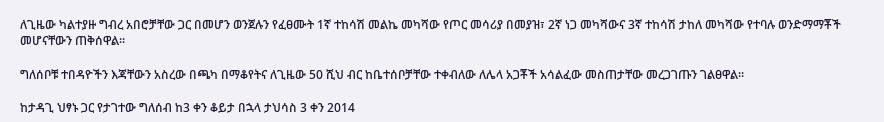ለጊዜው ካልተያዙ ግብረ አበሮቻቸው ጋር በመሆን ወንጀሉን የፈፀሙት 1ኛ ተከሳሽ መልኬ መካሻው የጦር መሳሪያ በመያዝ፣ 2ኛ ነጋ መካሻውና 3ኛ ተከሳሽ ታከለ መካሻው የተባሉ ወንድማማቾች መሆናቸውን ጠቅሰዋል።

ግለሰቦቹ ተበዳዮችን እጃቸውን አስረው በጫካ በማቆየትና ለጊዜው 50 ሺህ ብር ከቤተሰቦቻቸው ተቀብለው ለሌላ አጋቾች አሳልፈው መስጠታቸው መረጋገጡን ገልፀዋል።

ከታዳጊ ህፃኑ ጋር የታገተው ግለሰብ ከ3 ቀን ቆይታ በኋላ ታህሳስ 3 ቀን 2014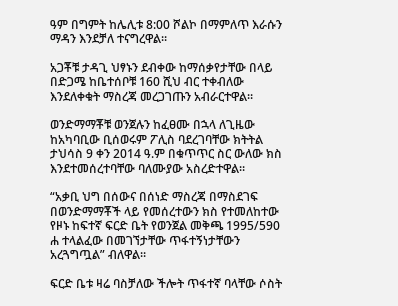ዓም በግምት ከሌሊቱ 8:00 ሾልኮ በማምለጥ እራሱን ማዳን እንደቻለ ተናግረዋል።

አጋቾቹ ታዳጊ ህፃኑን ደብቀው ከማሰቃየታቸው በላይ በድጋሜ ከቤተሰቦቹ 160 ሺህ ብር ተቀብለው እንደለቀቁት ማስረጃ መረጋገጡን አብራርተዋል።

ወንድማማቾቹ ወንጀሉን ከፈፀሙ በኋላ ለጊዜው ከአካባቢው ቢሰወሩም ፖሊስ ባደረገባቸው ክትትል ታህሳስ 9 ቀን 2014 ዓ.ም በቁጥጥር ስር ውለው ክስ እንደተመሰረተባቸው ባለሙያው አስረድተዋል።

“አቃቢ ህግ በሰውና በሰነድ ማስረጃ በማስደገፍ በወንድማማቾች ላይ የመሰረተውን ክስ የተመለከተው የዞኑ ከፍተኛ ፍርድ ቤት የወንጀል መቅጫ 1995/590 ሐ ተላልፈው በመገኘታቸው ጥፋተኝነታቸውን አረጓግጧል” ብለዋል።

ፍርድ ቤቱ ዛሬ ባስቻለው ችሎት ጥፋተኛ ባላቸው ሶስት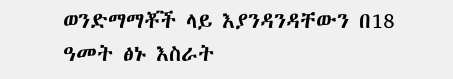ወንድማማቾች ላይ እያንዳንዳቸውን በ18 ዓመት ፅኑ እስራት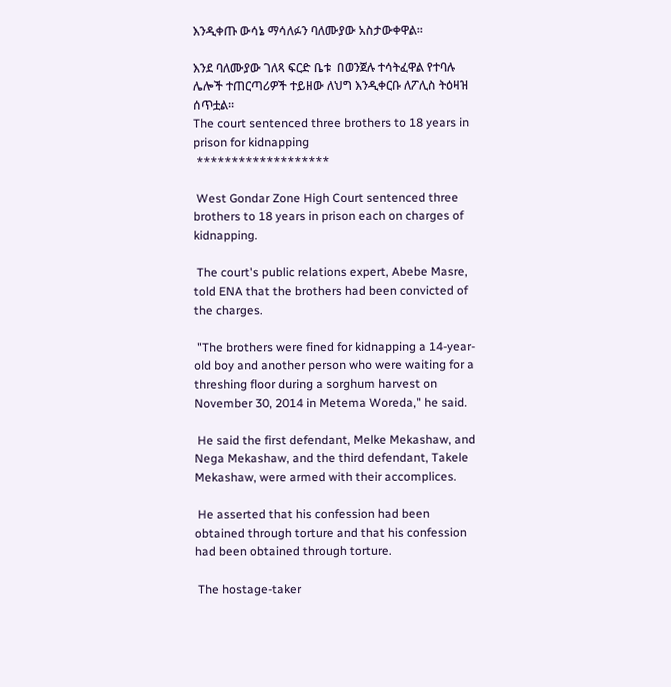እንዲቀጡ ውሳኔ ማሳለፉን ባለሙያው አስታውቀዋል።

እንደ ባለሙያው ገለጻ ፍርድ ቤቱ  በወንጀሉ ተሳትፈዋል የተባሉ ሌሎች ተጠርጣሪዎች ተይዘው ለህግ እንዲቀርቡ ለፖሊስ ትዕዛዝ ሰጥቷል።
The court sentenced three brothers to 18 years in prison for kidnapping
 *******************

 West Gondar Zone High Court sentenced three brothers to 18 years in prison each on charges of kidnapping.

 The court's public relations expert, Abebe Masre, told ENA that the brothers had been convicted of the charges.

 "The brothers were fined for kidnapping a 14-year-old boy and another person who were waiting for a threshing floor during a sorghum harvest on November 30, 2014 in Metema Woreda," he said.

 He said the first defendant, Melke Mekashaw, and Nega Mekashaw, and the third defendant, Takele Mekashaw, were armed with their accomplices.

 He asserted that his confession had been obtained through torture and that his confession had been obtained through torture.

 The hostage-taker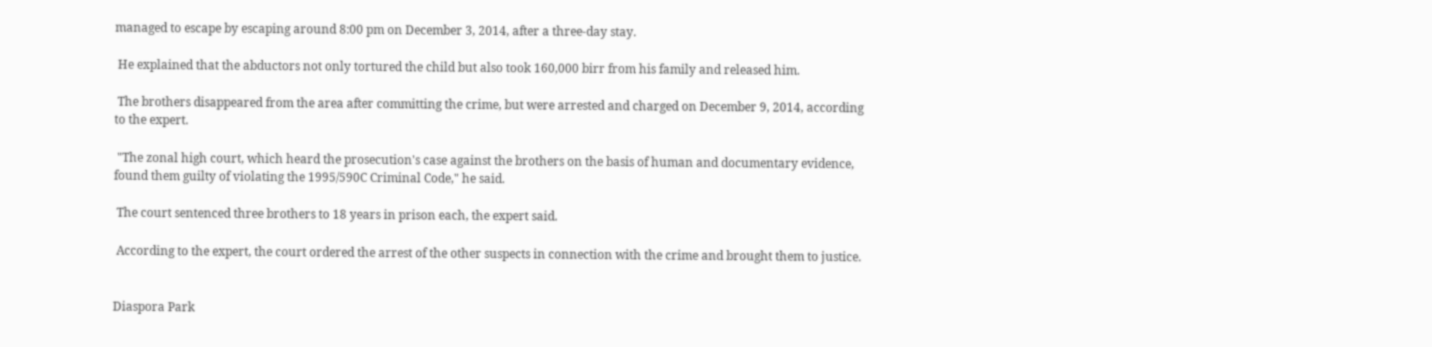managed to escape by escaping around 8:00 pm on December 3, 2014, after a three-day stay.

 He explained that the abductors not only tortured the child but also took 160,000 birr from his family and released him.

 The brothers disappeared from the area after committing the crime, but were arrested and charged on December 9, 2014, according to the expert.

 "The zonal high court, which heard the prosecution's case against the brothers on the basis of human and documentary evidence, found them guilty of violating the 1995/590C Criminal Code," he said.

 The court sentenced three brothers to 18 years in prison each, the expert said.

 According to the expert, the court ordered the arrest of the other suspects in connection with the crime and brought them to justice.


Diaspora Park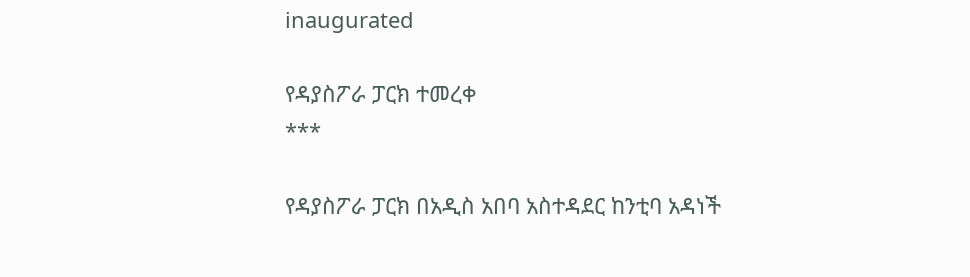inaugurated

የዳያስፖራ ፓርክ ተመረቀ
***

የዳያስፖራ ፓርክ በአዲስ አበባ አስተዳደር ከንቲባ አዳነች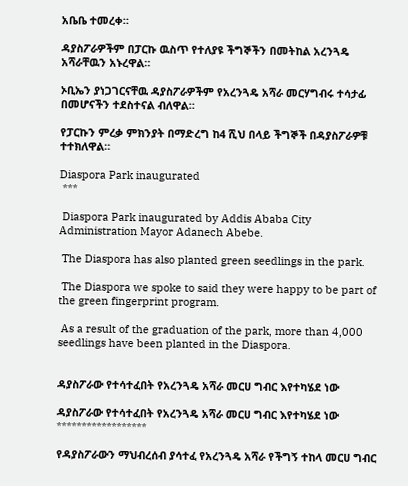አቤቤ ተመረቀ።

ዳያስፖራዎችም በፓርኩ ዉስጥ የተለያዩ ችግኞችን በመትከል አረንጓዴ አሻራቸዉን አኑረዋል።

ኦቢኤን ያነጋገርናቸዉ ዳያስፖራዎችም የአረንጓዴ አሻራ መርሃግብሩ ተሳታፊ በመሆናችን ተደስተናል ብለዋል።

የፓርኩን ምረቃ ምክንያት በማድረግ ከ4 ሺህ በላይ ችግኞች በዳያስፖራዎቹ ተተክለዋል።

Diaspora Park inaugurated
 ***

 Diaspora Park inaugurated by Addis Ababa City Administration Mayor Adanech Abebe.

 The Diaspora has also planted green seedlings in the park.

 The Diaspora we spoke to said they were happy to be part of the green fingerprint program.

 As a result of the graduation of the park, more than 4,000 seedlings have been planted in the Diaspora.


ዳያስፖራው የተሳተፈበት የአረንጓዴ አሻራ መርሀ ግብር እየተካሄደ ነው

ዳያስፖራው የተሳተፈበት የአረንጓዴ አሻራ መርሀ ግብር እየተካሄደ ነው
******************

የዳያስፖራውን ማህብረሰብ ያሳተፈ የአረንጓዴ አሻራ የችግኝ ተከላ መርሀ ግብር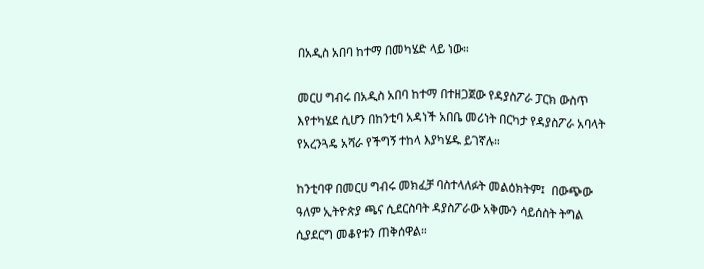በአዲስ አበባ ከተማ በመካሄድ ላይ ነው።

መርሀ ግብሩ በአዲስ አበባ ከተማ በተዘጋጀው የዳያስፖራ ፓርክ ውስጥ እየተካሄደ ሲሆን በከንቲባ አዳነች አበቤ መሪነት በርካታ የዳያስፖራ አባላት የአረንጓዴ አሻራ የችግኝ ተከላ እያካሄዱ ይገኛሉ።

ከንቲባዋ በመርሀ ግብሩ መክፈቻ ባስተላለፉት መልዕክትም፤  በውጭው ዓለም ኢትዮጵያ ጫና ሲደርስባት ዳያስፖራው አቅሙን ሳይሰስት ትግል ሲያደርግ መቆየቱን ጠቅሰዋል።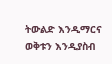ትውልድ እንዲማርና ወቅቱን እንዲያስብ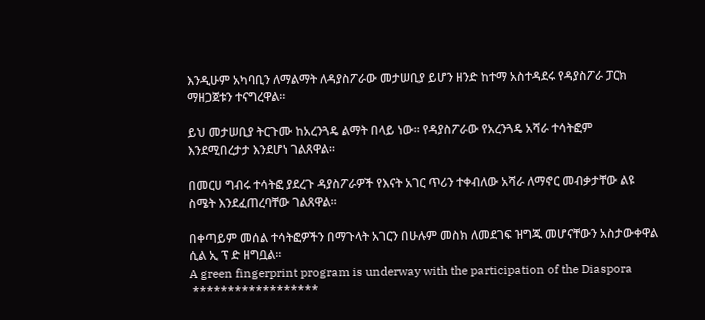እንዲሁም አካባቢን ለማልማት ለዳያስፖራው መታሠቢያ ይሆን ዘንድ ከተማ አስተዳደሩ የዳያስፖራ ፓርክ ማዘጋጀቱን ተናግረዋል።

ይህ መታሠቢያ ትርጉሙ ከአረንጓዴ ልማት በላይ ነው። የዳያስፖራው የአረንጓዴ አሻራ ተሳትፎም እንደሚበረታታ እንደሆነ ገልጸዋል።

በመርሀ ግብሩ ተሳትፎ ያደረጉ ዳያስፖራዎች የእናት አገር ጥሪን ተቀብለው አሻራ ለማኖር መብቃታቸው ልዩ ስሜት እንደፈጠረባቸው ገልጸዋል።

በቀጣይም መሰል ተሳትፎዎችን በማጉላት አገርን በሁሉም መስክ ለመደገፍ ዝግጁ መሆናቸውን አስታውቀዋል ሲል ኢ ፕ ድ ዘግቧል።
A green fingerprint program is underway with the participation of the Diaspora
 ******************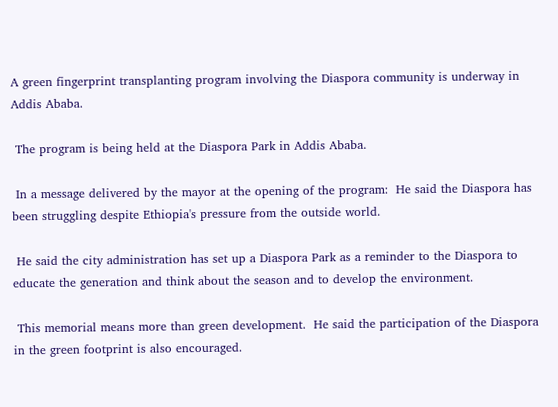A green fingerprint transplanting program involving the Diaspora community is underway in Addis Ababa.

 The program is being held at the Diaspora Park in Addis Ababa.

 In a message delivered by the mayor at the opening of the program:  He said the Diaspora has been struggling despite Ethiopia's pressure from the outside world.

 He said the city administration has set up a Diaspora Park as a reminder to the Diaspora to educate the generation and think about the season and to develop the environment.

 This memorial means more than green development.  He said the participation of the Diaspora in the green footprint is also encouraged.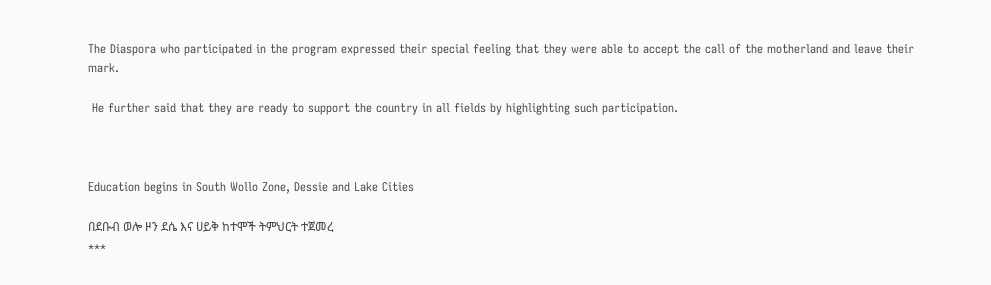The Diaspora who participated in the program expressed their special feeling that they were able to accept the call of the motherland and leave their mark.

 He further said that they are ready to support the country in all fields by highlighting such participation.



Education begins in South Wollo Zone, Dessie and Lake Cities

በደቡብ ወሎ ዞን ደሴ እና ሀይቅ ከተሞች ትምህርት ተጀመረ
***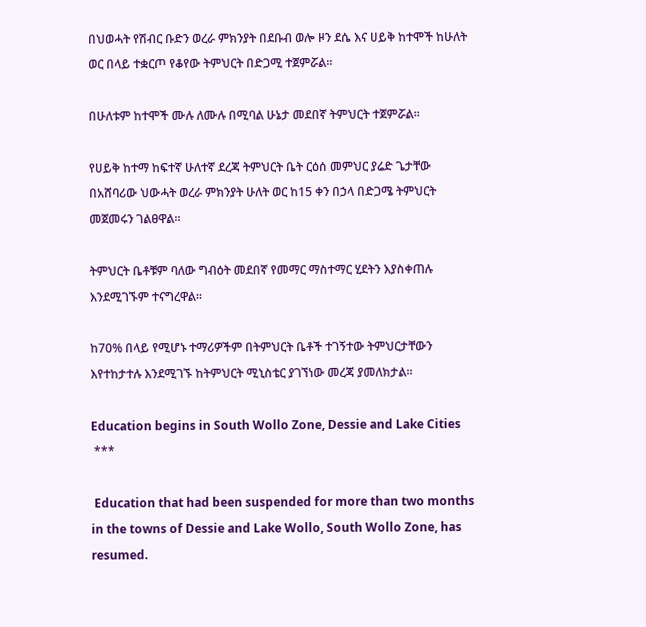በህወሓት የሽብር ቡድን ወረራ ምክንያት በደቡብ ወሎ ዞን ደሴ እና ሀይቅ ከተሞች ከሁለት ወር በላይ ተቋርጦ የቆየው ትምህርት በድጋሚ ተጀምሯል።

በሁለቱም ከተሞች ሙሉ ለሙሉ በሚባል ሁኔታ መደበኛ ትምህርት ተጀምሯል።

የሀይቅ ከተማ ከፍተኛ ሁለተኛ ደረጃ ትምህርት ቤት ርዕሰ መምህር ያሬድ ጌታቸው በአሸባሪው ህውሓት ወረራ ምክንያት ሁለት ወር ከ15 ቀን በኃላ በድጋሜ ትምህርት መጀመሩን ገልፀዋል።

ትምህርት ቤቶቹም ባለው ግብዕት መደበኛ የመማር ማስተማር ሂደትን እያስቀጠሉ እንደሚገኙም ተናግረዋል።

ከ70% በላይ የሚሆኑ ተማሪዎችም በትምህርት ቤቶች ተገኝተው ትምህርታቸውን እየተከታተሉ እንደሚገኙ ከትምህርት ሚኒስቴር ያገኘነው መረጃ ያመለክታል።

Education begins in South Wollo Zone, Dessie and Lake Cities
 ***

 Education that had been suspended for more than two months in the towns of Dessie and Lake Wollo, South Wollo Zone, has resumed.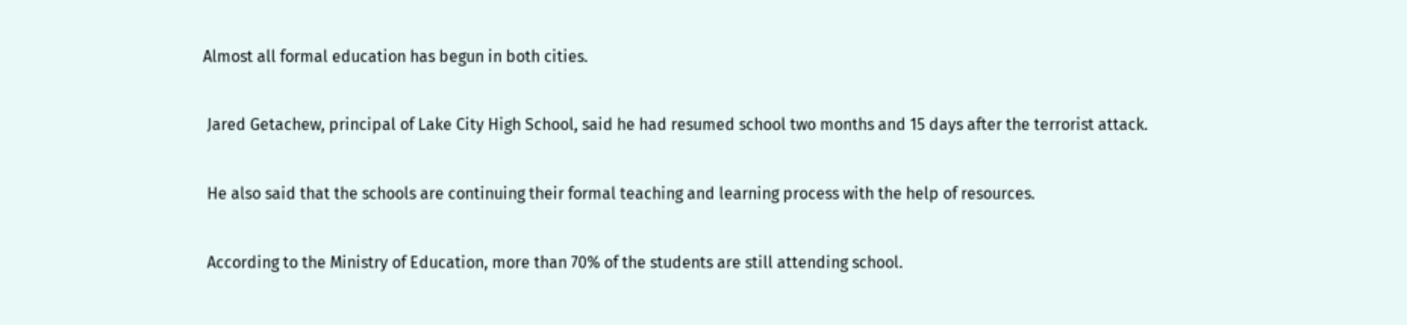Almost all formal education has begun in both cities.

 Jared Getachew, principal of Lake City High School, said he had resumed school two months and 15 days after the terrorist attack.

 He also said that the schools are continuing their formal teaching and learning process with the help of resources.

 According to the Ministry of Education, more than 70% of the students are still attending school.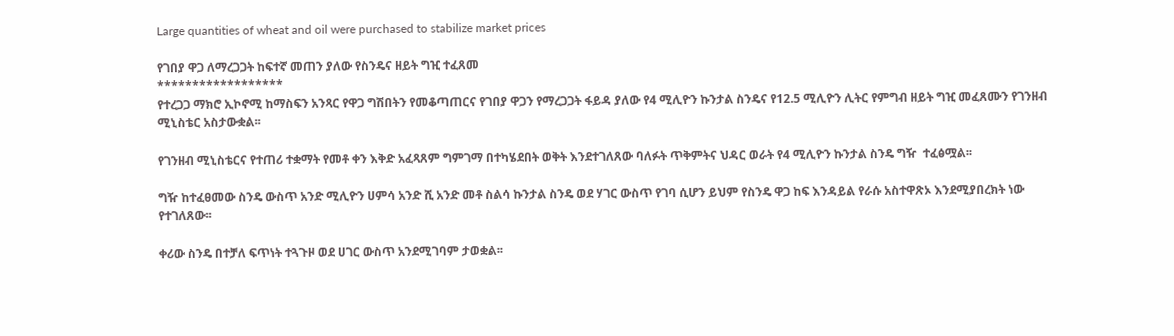Large quantities of wheat and oil were purchased to stabilize market prices

የገበያ ዋጋ ለማረጋጋት ከፍተኛ መጠን ያለው የስንዴና ዘይት ግዢ ተፈጸመ
******************
የተረጋጋ ማክሮ ኢኮኖሚ ከማስፍን አንጻር የዋጋ ግሽበትን የመቆጣጠርና የገበያ ዋጋን የማረጋጋት ፋይዳ ያለው የ4 ሚሊዮን ኩንታል ስንዴና የ12.5 ሚሊዮን ሊትር የምግብ ዘይት ግዢ መፈጸሙን የገንዘብ ሚኒስቴር አስታውቋል፡፡

የገንዘብ ሚኒስቴርና የተጠሪ ተቋማት የመቶ ቀን እቅድ አፈጻጸም ግምገማ በተካሄደበት ወቅት እንደተገለጸው ባለፉት ጥቅምትና ህዳር ወራት የ4 ሚሊዮን ኩንታል ስንዴ ግዥ  ተፈፅሟል፡፡

ግዥ ከተፈፀመው ስንዴ ውስጥ አንድ ሚሊዮን ሀምሳ አንድ ሺ አንድ መቶ ስልሳ ኩንታል ስንዴ ወደ ሃገር ውስጥ የገባ ሲሆን ይህም የስንዴ ዋጋ ከፍ እንዳይል የራሱ አስተዋጽኦ እንደሚያበረክት ነው የተገለጸው፡፡

ቀሪው ስንዴ በተቻለ ፍጥነት ተጓጉዞ ወደ ሀገር ውስጥ አንደሚገባም ታወቋል፡፡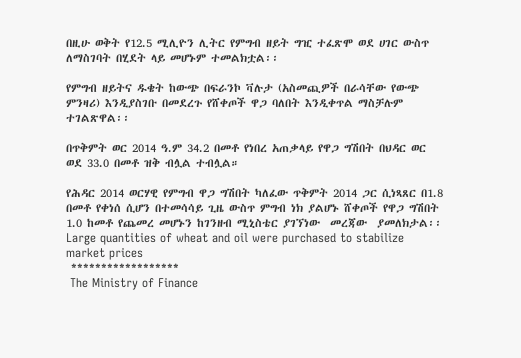በዚሁ ወቅት የ12.5 ሚሊዮን ሊትር የምግብ ዘይት ግዢ ተፈጽሞ ወደ ሀገር ውስጥ ለማስገባት በሂደት ላይ መሆኑም ተመልክቷል፡፡

የምግብ ዘይትና ዱቄት ከውጭ በፍራንኮ ቫሉታ (አስመጪዎች በራሳቸው የውጭ ምንዛሪ) እንዲያስገቡ በመደረጉ የሸቀጦች ዋጋ ባለበት እንዲቀጥል ማስቻሉም ተገልጽዋል፡፡

በጥቅምት ወር 2014 ዓ.ም 34.2 በመቶ የነበረ አጠቃላይ የዋጋ ግሽበት በህዳር ወር ወደ 33.0 በመቶ ዝቅ ብሏል ተብሏል።

የሕዳር 2014 ወርሃዊ የምግብ ዋጋ ግሽበት ካለፈው ጥቅምት 2014 ጋር ሲነጻጸር በ1.8 በመቶ የቀነሰ ሲሆን በተመሳሳይ ጊዜ ውስጥ ምግብ ነክ ያልሆኑ ሸቀጦች የዋጋ ግሽበት 1.0 ከመቶ የጨመረ መሆኑን ከገንዘብ ሚኒስቴር ያገኘነው  መረጃው  ያመለክታል፡፡
Large quantities of wheat and oil were purchased to stabilize market prices
 ******************
 The Ministry of Finance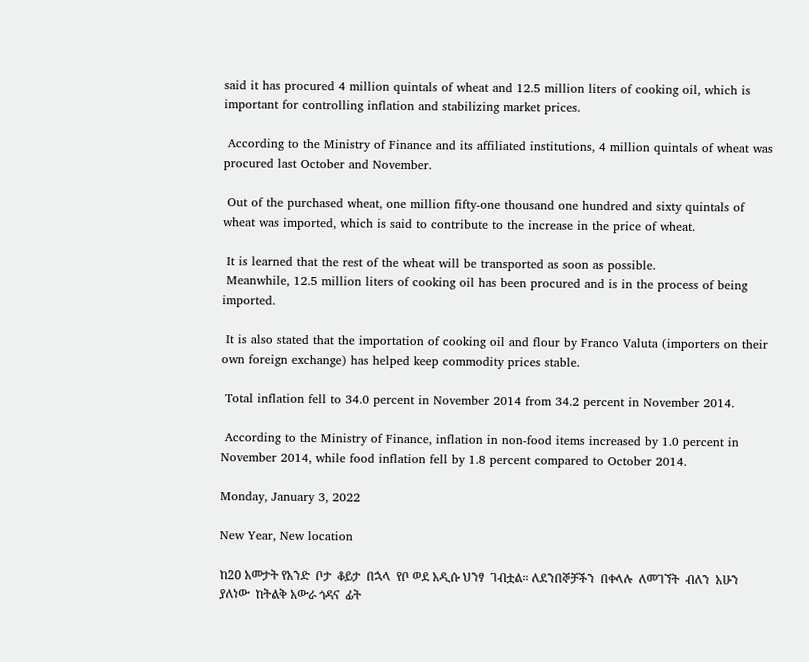said it has procured 4 million quintals of wheat and 12.5 million liters of cooking oil, which is important for controlling inflation and stabilizing market prices.

 According to the Ministry of Finance and its affiliated institutions, 4 million quintals of wheat was procured last October and November.

 Out of the purchased wheat, one million fifty-one thousand one hundred and sixty quintals of wheat was imported, which is said to contribute to the increase in the price of wheat.

 It is learned that the rest of the wheat will be transported as soon as possible.
 Meanwhile, 12.5 million liters of cooking oil has been procured and is in the process of being imported.

 It is also stated that the importation of cooking oil and flour by Franco Valuta (importers on their own foreign exchange) has helped keep commodity prices stable.

 Total inflation fell to 34.0 percent in November 2014 from 34.2 percent in November 2014.

 According to the Ministry of Finance, inflation in non-food items increased by 1.0 percent in November 2014, while food inflation fell by 1.8 percent compared to October 2014.

Monday, January 3, 2022

New Year, New location

ከ20 አመታት የአንድ  ቦታ  ቆይታ  በኋላ  የቦ ወደ አዲሱ ህንፃ  ገብቷል። ለደንበኞቻችን  በቀላሉ  ለመገኘት  ብለን  አሁን  ያለነው  ከትልቅ አውራ ጎዳና  ፊት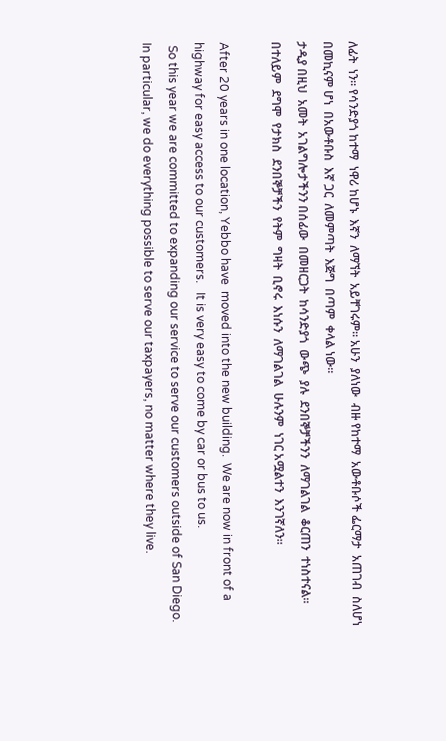ለፊት  ነን። የሳንድያጎ ከተማ  ነዋሪ ከሆኑ  እኛን  ለማኘት  አይቸገሩም። አሁን  ያለነው  ብዙ የከተማ  አውቶቡሶች ፌርማታ  አጠገብ  ስለሆነ  በመኪናም ሆነ  በአውቶቡስ  እኛ ጋር  ለመምጣት  እጅግ  በጣም  ቀላል ነው።
ታዲያ በዚህ  አመት  አገልግሎታችንን በሰፊው  በመዘርጋት  ከሳንድያጎ  ውጭ  ያሉ  ደንበኞቻችንን  ለማገልገል  ቆርጠን  ተነስተናል። በተለይም  ደግሞ  የታክስ  ደንበኞቻችን  የትም  ግዛት  ቢኖሩ  እነሱን  ለማገልገል  ሁሉንም  ነገር አሟልተን  እንገኛለን።

After 20 years in one location, Yebbo have  moved into the new building.  We are now in front of a highway for easy access to our customers.   It is very easy to come by car or bus to us.
 So this year we are committed to expanding our service to serve our customers outside of San Diego.  In particular, we do everything possible to serve our taxpayers, no matter where they live.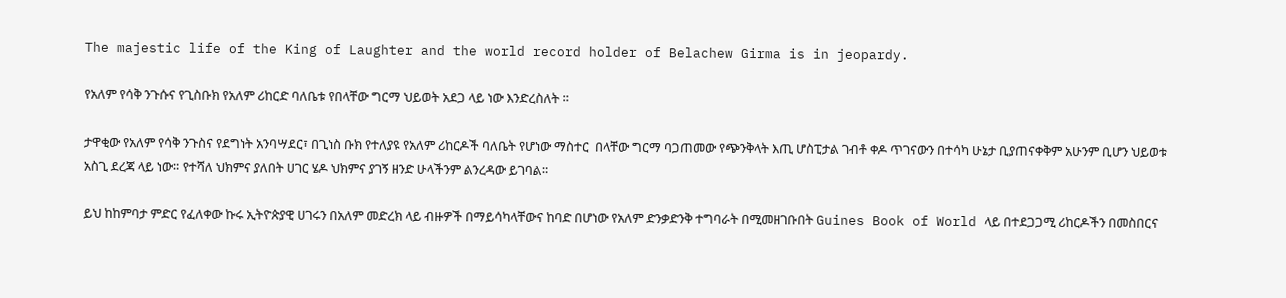The majestic life of the King of Laughter and the world record holder of Belachew Girma is in jeopardy.

የአለም የሳቅ ንጉሱና የጊስቡክ የአለም ሪከርድ ባለቤቱ የበላቸው ግርማ ህይወት አደጋ ላይ ነው እንድረስለት ።

ታዋቂው የአለም የሳቅ ንጉስና የደግነት አንባሣደር፣ በጊነስ ቡክ የተለያዩ የአለም ሪከርዶች ባለቤት የሆነው ማስተር  በላቸው ግርማ ባጋጠመው የጭንቅላት እጢ ሆስፒታል ገብቶ ቀዶ ጥገናውን በተሳካ ሁኔታ ቢያጠናቀቅም አሁንም ቢሆን ህይወቱ አስጊ ደረጃ ላይ ነው። የተሻለ ህክምና ያለበት ሀገር ሄዶ ህክምና ያገኝ ዘንድ ሁላችንም ልንረዳው ይገባል።

ይህ ከከምባታ ምድር የፈለቀው ኩሩ ኢትዮጵያዊ ሀገሩን በአለም መድረክ ላይ ብዙዎች በማይሳካላቸውና ከባድ በሆነው የአለም ድንቃድንቅ ተግባራት በሚመዘገቡበት Guines Book of World ላይ በተደጋጋሚ ሪከርዶችን በመስበርና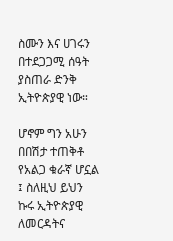ስሙን እና ሀገሩን በተደጋጋሚ ሰዓት ያስጠራ ድንቅ ኢትዮጵያዊ ነው።

ሆኖም ግን አሁን በበሽታ ተጠቅቶ የአልጋ ቁራኛ ሆኗል ፤ ስለዚህ ይህን ኩሩ ኢትዮጵያዊ ለመርዳትና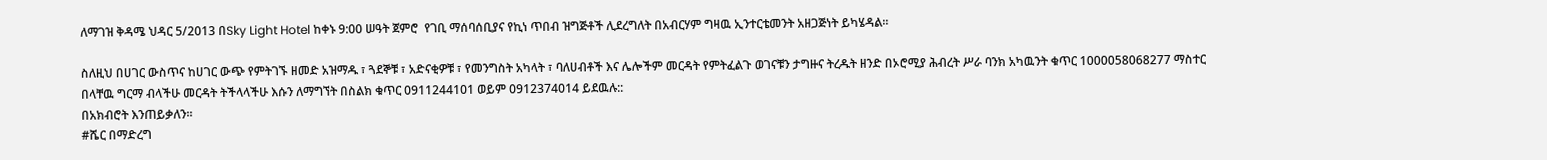ለማገዝ ቅዳሜ ህዳር 5/2013 በSky Light Hotel ከቀኑ 9:00 ሠዓት ጀምሮ  የገቢ ማሰባሰቢያና የኪነ ጥበብ ዝግጅቶች ሊደረግለት በአብርሃም ግዛዉ ኢንተርቴመንት አዘጋጅነት ይካሄዳል።

ስለዚህ በሀገር ውስጥና ከሀገር ውጭ የምትገኙ ዘመድ አዝማዱ ፣ ጓደኞቹ ፣ አድናቂዎቹ ፣ የመንግስት አካላት ፣ ባለሀብቶች እና ሌሎችም መርዳት የምትፈልጉ ወገናቹን ታግዙና ትረዱት ዘንድ በኦሮሚያ ሕብረት ሥራ ባንክ አካዉንት ቁጥር 1000058068277 ማስተር በላቸዉ ግርማ ብላችሁ መርዳት ትችላላችሁ እሱን ለማግኘት በስልክ ቁጥር 0911244101 ወይም 0912374014 ይደዉሉ::
በአክብሮት እንጠይቃለን።
#ሼር በማድረግ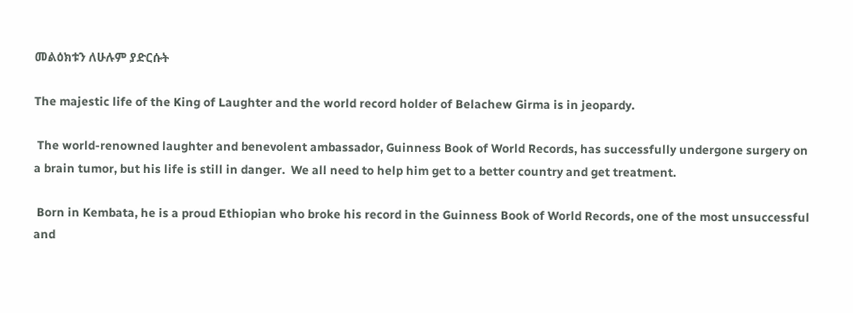መልዕክቱን ለሁሉም ያድርሱት

The majestic life of the King of Laughter and the world record holder of Belachew Girma is in jeopardy.

 The world-renowned laughter and benevolent ambassador, Guinness Book of World Records, has successfully undergone surgery on a brain tumor, but his life is still in danger.  We all need to help him get to a better country and get treatment.

 Born in Kembata, he is a proud Ethiopian who broke his record in the Guinness Book of World Records, one of the most unsuccessful and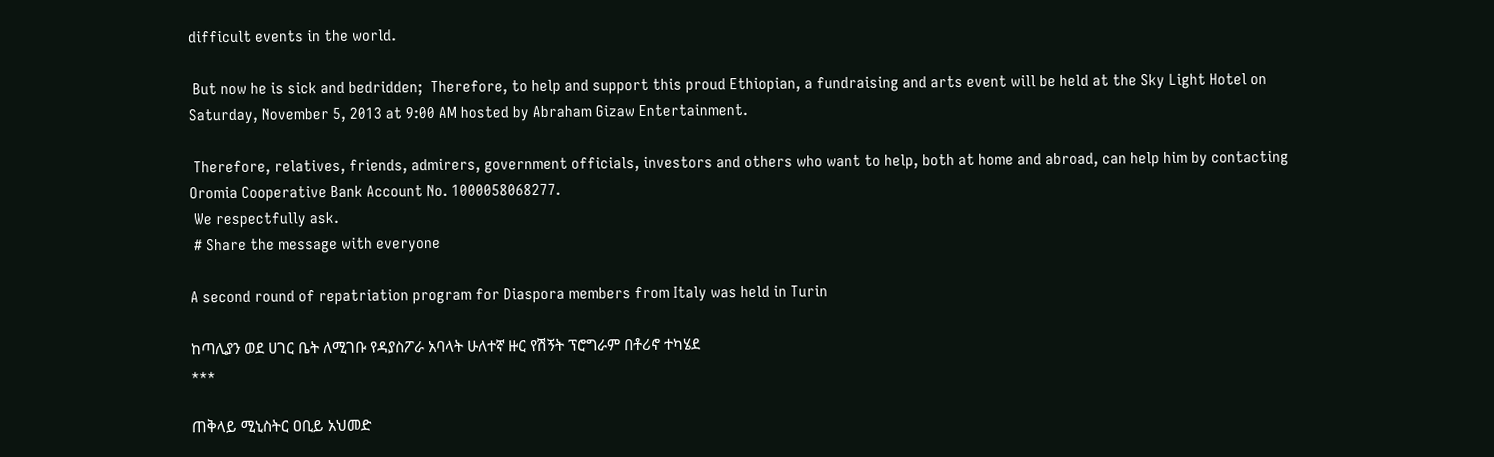difficult events in the world.

 But now he is sick and bedridden;  Therefore, to help and support this proud Ethiopian, a fundraising and arts event will be held at the Sky Light Hotel on Saturday, November 5, 2013 at 9:00 AM hosted by Abraham Gizaw Entertainment.

 Therefore, relatives, friends, admirers, government officials, investors and others who want to help, both at home and abroad, can help him by contacting Oromia Cooperative Bank Account No. 1000058068277.
 We respectfully ask.
 # Share the message with everyone

A second round of repatriation program for Diaspora members from Italy was held in Turin

ከጣሊያን ወደ ሀገር ቤት ለሚገቡ የዳያስፖራ አባላት ሁለተኛ ዙር የሽኝት ፕሮግራም በቶሪኖ ተካሄደ
***

ጠቅላይ ሚኒስትር ዐቢይ አህመድ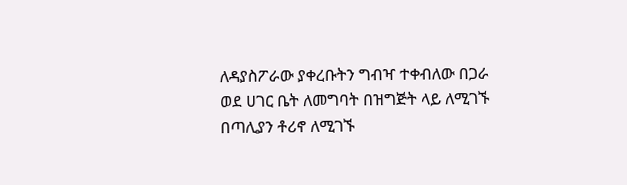ለዳያስፖራው ያቀረቡትን ግብዣ ተቀብለው በጋራ ወደ ሀገር ቤት ለመግባት በዝግጅት ላይ ለሚገኙ በጣሊያን ቶሪኖ ለሚገኙ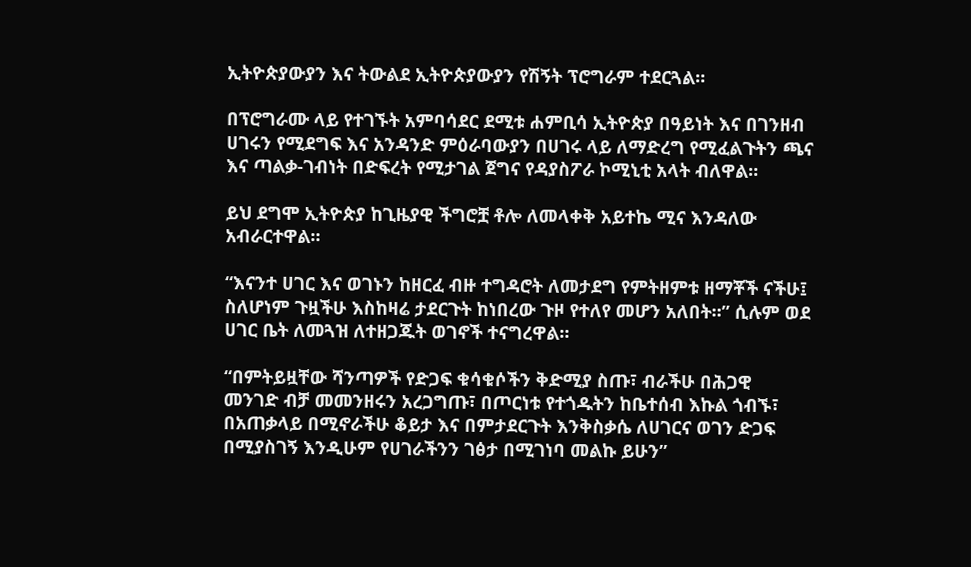ኢትዮጵያውያን እና ትውልደ ኢትዮጵያውያን የሽኝት ፕሮግራም ተደርጓል።

በፕሮግራሙ ላይ የተገኙት አምባሳደር ደሚቱ ሐምቢሳ ኢትዮጵያ በዓይነት እና በገንዘብ ሀገሩን የሚደግፍ እና አንዳንድ ምዕራባውያን በሀገሩ ላይ ለማድረግ የሚፈልጉትን ጫና እና ጣልቃ-ገብነት በድፍረት የሚታገል ጀግና የዳያስፖራ ኮሚኒቲ አላት ብለዋል።

ይህ ደግሞ ኢትዮጵያ ከጊዜያዊ ችግሮቿ ቶሎ ለመላቀቅ አይተኬ ሚና እንዳለው አብራርተዋል።

“እናንተ ሀገር እና ወገኑን ከዘርፈ ብዙ ተግዳሮት ለመታደግ የምትዘምቱ ዘማቾች ናችሁ፤ ስለሆነም ጉዟችሁ እስከዛሬ ታደርጉት ከነበረው ጉዞ የተለየ መሆን አለበት።” ሲሉም ወደ ሀገር ቤት ለመጓዝ ለተዘጋጁት ወገኖች ተናግረዋል።

“በምትይዟቸው ሻንጣዎች የድጋፍ ቁሳቁሶችን ቅድሚያ ስጡ፣ ብራችሁ በሕጋዊ መንገድ ብቻ መመንዘሩን አረጋግጡ፣ በጦርነቱ የተጎዱትን ከቤተሰብ እኩል ጎብኙ፣ በአጠቃላይ በሚኖራችሁ ቆይታ እና በምታደርጉት እንቅስቃሴ ለሀገርና ወገን ድጋፍ በሚያስገኝ እንዲሁም የሀገራችንን ገፅታ በሚገነባ መልኩ ይሁን”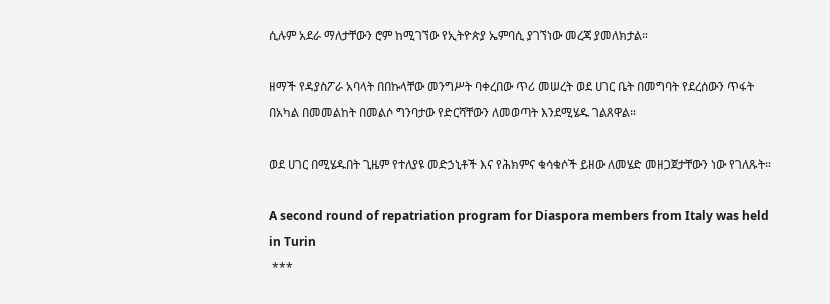ሲሉም አደራ ማለታቸውን ሮም ከሚገኘው የኢትዮጵያ ኤምባሲ ያገኘነው መረጃ ያመለክታል።

ዘማች የዳያስፖራ አባላት በበኩላቸው መንግሥት ባቀረበው ጥሪ መሠረት ወደ ሀገር ቤት በመግባት የደረሰውን ጥፋት በአካል በመመልከት በመልሶ ግንባታው የድርሻቸውን ለመወጣት እንደሚሄዱ ገልጸዋል።

ወደ ሀገር በሚሄዱበት ጊዜም የተለያዩ መድኃኒቶች እና የሕክምና ቁሳቁሶች ይዘው ለመሄድ መዘጋጀታቸውን ነው የገለጹት።

A second round of repatriation program for Diaspora members from Italy was held in Turin
 ***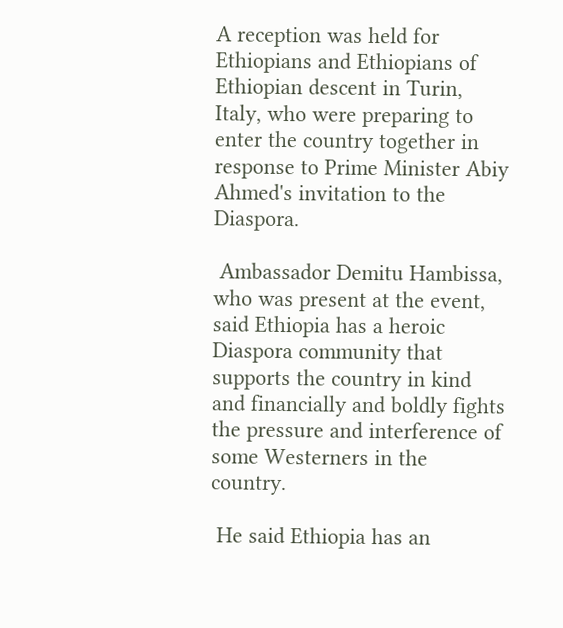A reception was held for Ethiopians and Ethiopians of Ethiopian descent in Turin, Italy, who were preparing to enter the country together in response to Prime Minister Abiy Ahmed's invitation to the Diaspora.

 Ambassador Demitu Hambissa, who was present at the event, said Ethiopia has a heroic Diaspora community that supports the country in kind and financially and boldly fights the pressure and interference of some Westerners in the country.

 He said Ethiopia has an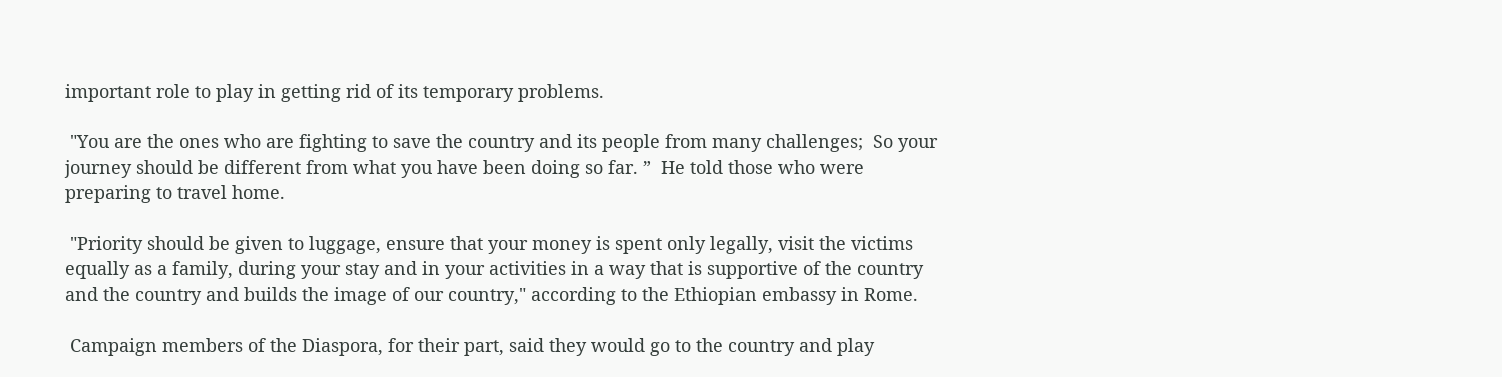important role to play in getting rid of its temporary problems.

 "You are the ones who are fighting to save the country and its people from many challenges;  So your journey should be different from what you have been doing so far. ”  He told those who were preparing to travel home.

 "Priority should be given to luggage, ensure that your money is spent only legally, visit the victims equally as a family, during your stay and in your activities in a way that is supportive of the country and the country and builds the image of our country," according to the Ethiopian embassy in Rome.

 Campaign members of the Diaspora, for their part, said they would go to the country and play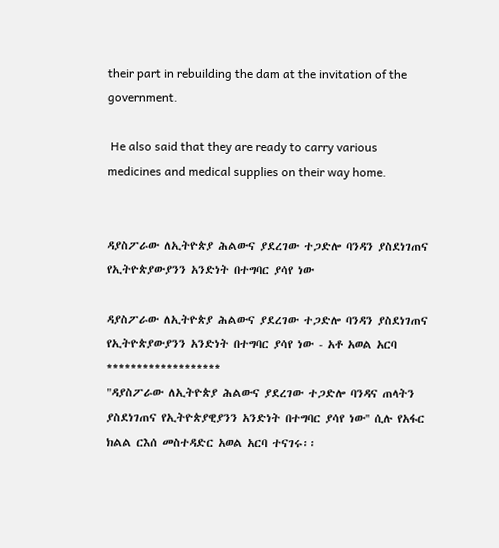their part in rebuilding the dam at the invitation of the government.

 He also said that they are ready to carry various medicines and medical supplies on their way home.


ዳያስፖራው ለኢትዮጵያ ሕልውና ያደረገው ተጋድሎ ባንዳን ያስደነገጠና የኢትዮጵያውያንን አንድነት በተግባር ያሳየ ነው

ዳያስፖራው ለኢትዮጵያ ሕልውና ያደረገው ተጋድሎ ባንዳን ያስደነገጠና የኢትዮጵያውያንን አንድነት በተግባር ያሳየ ነው - አቶ አወል አርባ
*******************
"ዳያስፖራው ለኢትዮጵያ ሕልውና ያደረገው ተጋድሎ ባንዳና ጠላትን ያስደነገጠና የኢትዮጵያዊያንን አንድነት በተግባር ያሳየ ነው'' ሲሉ የአፋር ክልል ርእሰ መስተዳድር አወል አርባ ተናገሩ፡፡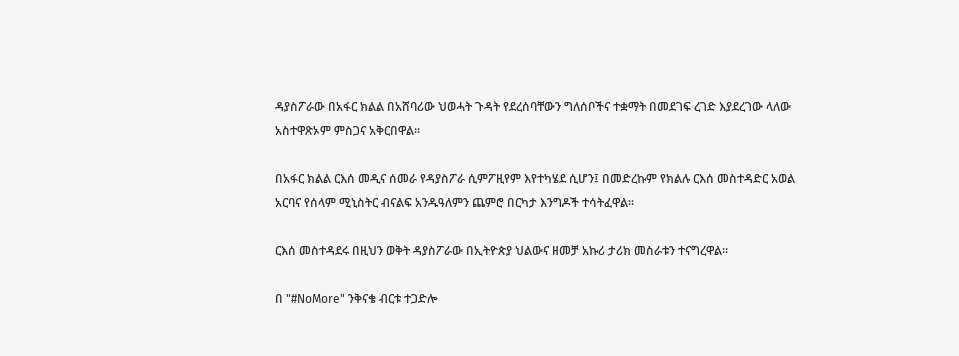ዳያስፖራው በአፋር ክልል በአሸባሪው ህወሓት ጉዳት የደረሰባቸውን ግለሰቦችና ተቋማት በመደገፍ ረገድ እያደረገው ላለው አስተዋጽኦም ምስጋና አቅርበዋል፡፡

በአፋር ክልል ርእሰ መዲና ሰመራ የዳያስፖራ ሲምፖዚየም እየተካሄደ ሲሆን፤ በመድረኩም የክልሉ ርእሰ መስተዳድር አወል አርባና የሰላም ሚኒስትር ብናልፍ አንዱዓለምን ጨምሮ በርካታ እንግዶች ተሳትፈዋል፡፡

ርእሰ መስተዳደሩ በዚህን ወቅት ዳያስፖራው በኢትዮጵያ ህልውና ዘመቻ አኩሪ ታሪክ መስራቱን ተናግረዋል፡፡

በ "#NoMore" ንቅናቄ ብርቱ ተጋድሎ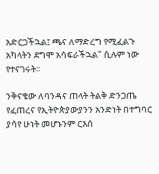አድርጋችኋል፤ ጫና ለማድረግ የሚፈልጉ አካላትን ደግሞ አሳፍራችኋል" ሲሉም ነው የተናገሩት፡፡

ንቅናቄው ለባንዳና ጠላት ትልቅ ድንጋጤ የፈጠረና የኢትዮጵያውያንን አንድነት በተግባር ያሳየ ሁነት መሆኑንም ርእሰ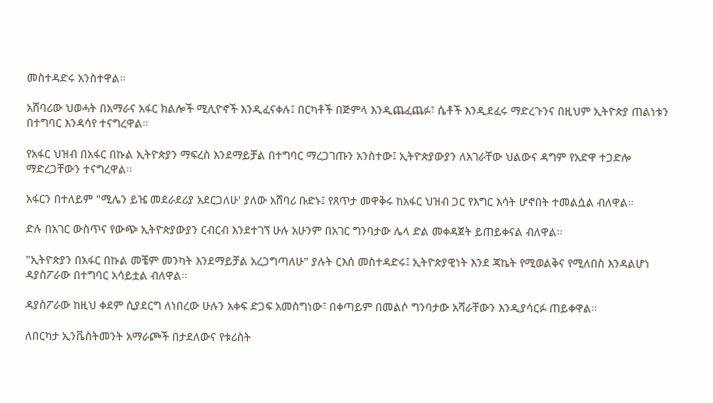መስተዳድሩ አንስተዋል፡፡

አሸባሪው ህወሓት በአማራና አፋር ክልሎች ሚሊዮኖች እንዲፈናቀሉ፤ በርካቶች በጅምላ እንዲጨፈጨፉ፣ ሴቶች እንዲደፈሩ ማድረጉንና በዚህም ኢትዮጵያ ጠልነቱን በተግባር እንዳሳየ ተናግረዋል።

የአፋር ህዝብ በአፋር በኩል ኢትዮጵያን ማፍረስ እንደማይቻል በተግባር ማረጋገጡን አንስተው፤ ኢትዮጵያውያን ለአገራቸው ህልውና ዳግም የአድዋ ተጋድሎ ማድረጋቸውን ተናግረዋል፡፡

አፋርን በተለይም "ሚሌን ይዤ መደራደሪያ አደርጋለሁ' ያለው አሸባሪ ቡድኑ፤ የጸጥታ መዋቅሩ ከአፋር ህዝብ ጋር የእግር እሳት ሆኖበት ተመልሷል ብለዋል።

ድሉ በአገር ውስጥና የውጭ ኢትዮጵያውያን ርብርብ እንደተገኘ ሁሉ አሁንም በአገር ግንባታው ሌላ ድል መቀዳጀት ይጠይቀናል ብለዋል።

"ኢትዮጵያን በአፋር በኩል መቼም መንካት እንደማይቻል አረጋግጣለሁ" ያሉት ርእሰ መስተዳድሩ፤ ኢትዮጵያዊነት እንደ ጃኬት የሚወልቅና የሚለበስ እንዳልሆነ ዳያስፖራው በተግባር አሳይቷል ብለዋል።

ዳያስፖራው ከዚህ ቀደም ሲያደርግ ለነበረው ሁሉን አቀፍ ድጋፍ አመስግነው፣ በቀጣይም በመልሶ ግንባታው አሻራቸውን እንዲያሳርፉ ጠይቀዋል።

ለበርካታ ኢንቬስትመንት አማራጮች በታደለውና የቱሪስት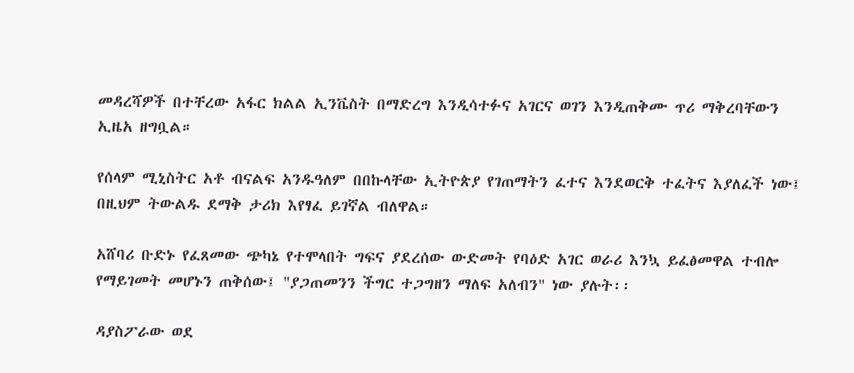መዳረሻዎች በተቸረው አፋር ክልል ኢንቬስት በማድረግ እንዲሳተፉና አገርና ወገን እንዲጠቅሙ ጥሪ ማቅረባቸውን ኢዜአ ዘግቧል።

የሰላም ሚኒስትር አቶ ብናልፍ አንዱዓለም በበኩላቸው ኢትዮጵያ የገጠማትን ፈተና እንደወርቅ ተፈትና እያለፈች ነው፤ በዚህም ትውልዱ ደማቅ ታሪክ እየፃፈ ይገኛል ብለዋል።

አሸባሪ ቡድኑ የፈጸመው ጭካኔ የተሞላበት ግፍና ያደረሰው ውድመት የባዕድ አገር ወራሪ እንኳ ይፈፅመዋል ተብሎ የማይገመት መሆኑን ጠቅሰው፤ "ያጋጠመንን ችግር ተጋግዘን ማለፍ አለብን" ነው ያሉት፡፡

ዳያስፖራው ወደ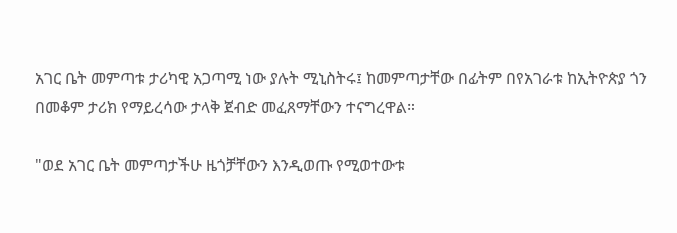አገር ቤት መምጣቱ ታሪካዊ አጋጣሚ ነው ያሉት ሚኒስትሩ፤ ከመምጣታቸው በፊትም በየአገራቱ ከኢትዮጵያ ጎን በመቆም ታሪክ የማይረሳው ታላቅ ጀብድ መፈጸማቸውን ተናግረዋል።

"ወደ አገር ቤት መምጣታችሁ ዜጎቻቸውን እንዲወጡ የሚወተውቱ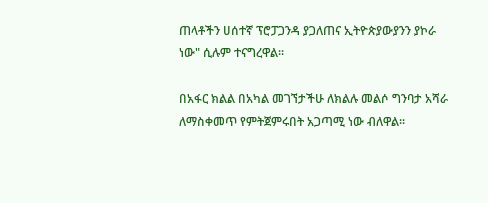ጠላቶችን ሀሰተኛ ፕሮፓጋንዳ ያጋለጠና ኢትዮጵያውያንን ያኮራ ነው" ሲሉም ተናግረዋል፡፡

በአፋር ክልል በአካል መገኘታችሁ ለክልሉ መልሶ ግንባታ አሻራ ለማስቀመጥ የምትጀምሩበት አጋጣሚ ነው ብለዋል።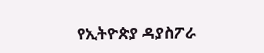የኢትዮጵያ ዳያስፖራ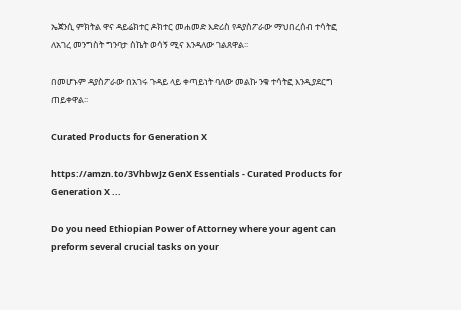ኤጀንሲ ምክትል ዋና ዳይሬክተር ዶክተር መሐመድ እድሪስ የዳያስፖራው ማህበረሰብ ተሳትፎ ለአገረ መንግስት ግንባታ ስኬት ወሳኝ ሚና እንዳለው ገልጸዋል፡፡

በመሆኑም ዳያስፖራው በአገሩ ጉዳይ ላይ ቀጣይነት ባለው መልኩ ንቁ ተሳትፎ እንዲያደርግ ጠይቀዋል፡፡

Curated Products for Generation X

https://amzn.to/3VhbwJz GenX Essentials - Curated Products for Generation X ...

Do you need Ethiopian Power of Attorney where your agent can preform several crucial tasks on your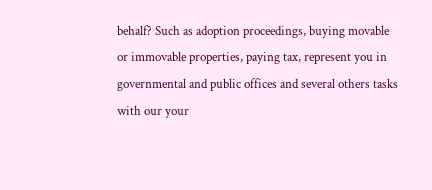behalf? Such as adoption proceedings, buying movable or immovable properties, paying tax, represent you in governmental and public offices and several others tasks with our your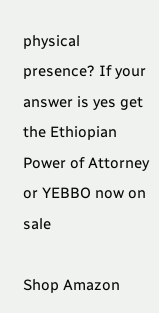physical presence? If your answer is yes get the Ethiopian Power of Attorney or YEBBO now on sale

Shop Amazon